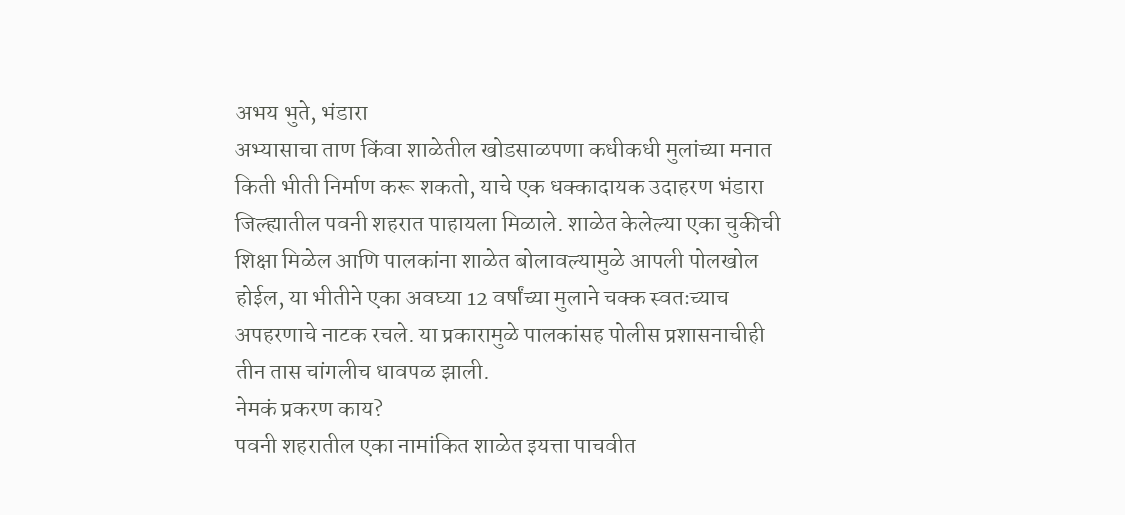अभय भुते, भंडारा
अभ्यासाचा ताण किंवा शाळेतील खोडसाळपणा कधीकधी मुलांच्या मनात किती भीती निर्माण करू शकतो, याचे एक धक्कादायक उदाहरण भंडारा जिल्ह्यातील पवनी शहरात पाहायला मिळाले. शाळेत केलेल्या एका चुकीची शिक्षा मिळेल आणि पालकांना शाळेत बोलावल्यामुळे आपली पोलखोल होईल, या भीतीने एका अवघ्या 12 वर्षांच्या मुलाने चक्क स्वतःच्याच अपहरणाचे नाटक रचले. या प्रकारामुळे पालकांसह पोलीस प्रशासनाचीही तीन तास चांगलीच धावपळ झाली.
नेमकं प्रकरण काय?
पवनी शहरातील एका नामांकित शाळेत इयत्ता पाचवीत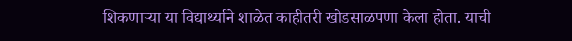शिकणाऱ्या या विद्यार्थ्याने शाळेत काहीतरी खोडसाळपणा केला होता. याची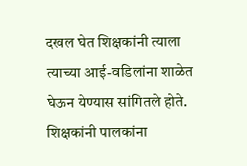दखल घेत शिक्षकांनी त्याला त्याच्या आई-वडिलांना शाळेत घेऊन येण्यास सांगितले होते. शिक्षकांनी पालकांना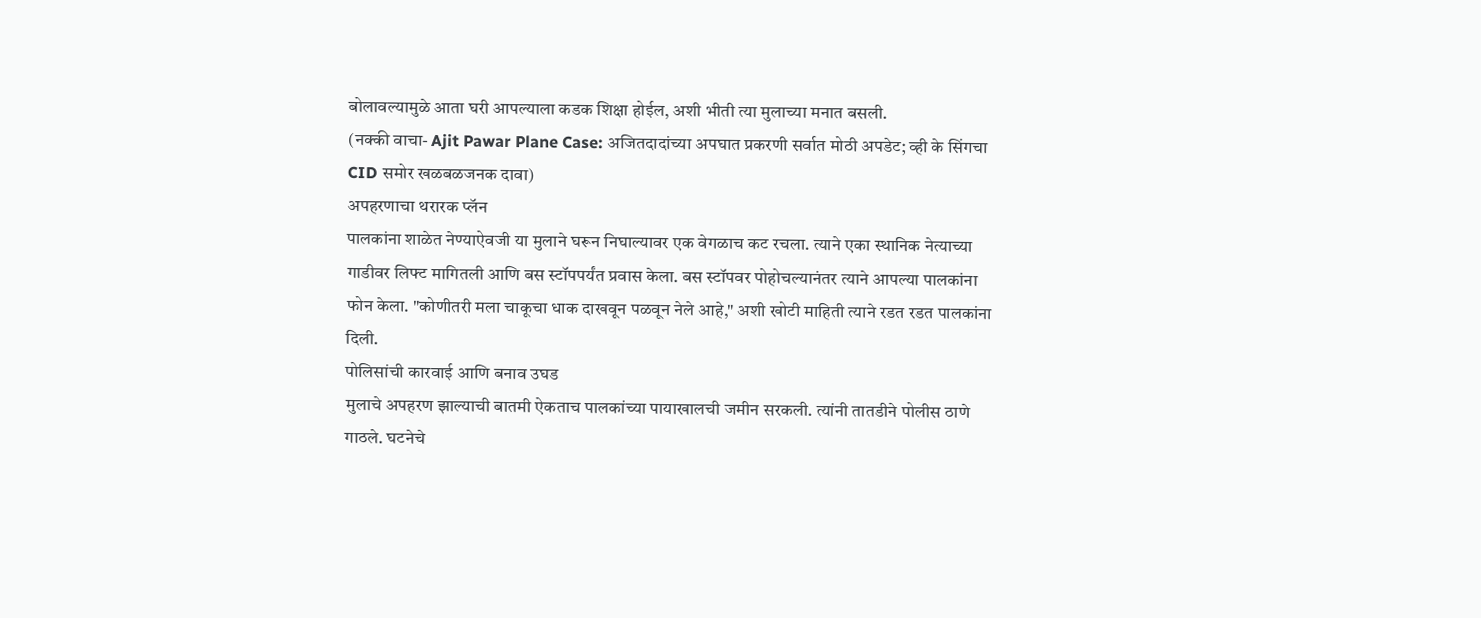बोलावल्यामुळे आता घरी आपल्याला कडक शिक्षा होईल, अशी भीती त्या मुलाच्या मनात बसली.
(नक्की वाचा- Ajit Pawar Plane Case: अजितदादांच्या अपघात प्रकरणी सर्वात मोठी अपडेट; व्ही के सिंगचा CID समोर खळबळजनक दावा)
अपहरणाचा थरारक प्लॅन
पालकांना शाळेत नेण्याऐवजी या मुलाने घरून निघाल्यावर एक वेगळाच कट रचला. त्याने एका स्थानिक नेत्याच्या गाडीवर लिफ्ट मागितली आणि बस स्टॉपपर्यंत प्रवास केला. बस स्टॉपवर पोहोचल्यानंतर त्याने आपल्या पालकांना फोन केला. "कोणीतरी मला चाकूचा धाक दाखवून पळवून नेले आहे," अशी खोटी माहिती त्याने रडत रडत पालकांना दिली.
पोलिसांची कारवाई आणि बनाव उघड
मुलाचे अपहरण झाल्याची बातमी ऐकताच पालकांच्या पायाखालची जमीन सरकली. त्यांनी तातडीने पोलीस ठाणे गाठले. घटनेचे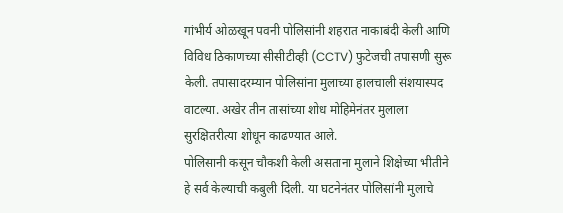गांभीर्य ओळखून पवनी पोलिसांनी शहरात नाकाबंदी केली आणि विविध ठिकाणच्या सीसीटीव्ही (CCTV) फुटेजची तपासणी सुरू केली. तपासादरम्यान पोलिसांना मुलाच्या हालचाली संशयास्पद वाटल्या. अखेर तीन तासांच्या शोध मोहिमेनंतर मुलाला सुरक्षितरीत्या शोधून काढण्यात आले.
पोलिसानी कसून चौकशी केली असताना मुलाने शिक्षेच्या भीतीने हे सर्व केल्याची कबुली दिली. या घटनेनंतर पोलिसांनी मुलाचे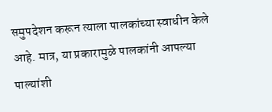समुपदेशन करून त्याला पालकांच्या स्वाधीन केले आहे. मात्र, या प्रकारामुळे पालकांनी आपल्या पाल्यांशी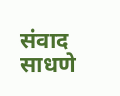संवाद साधणे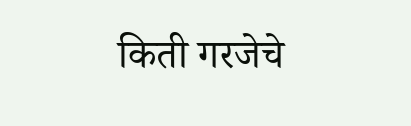किती गरजेचे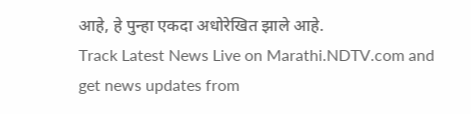आहे, हे पुन्हा एकदा अधोरेखित झाले आहे.
Track Latest News Live on Marathi.NDTV.com and get news updates from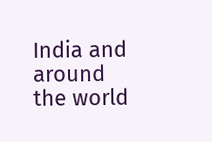India and around the world